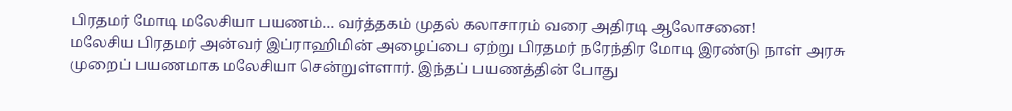பிரதமர் மோடி மலேசியா பயணம்… வர்த்தகம் முதல் கலாசாரம் வரை அதிரடி ஆலோசனை!
மலேசிய பிரதமர் அன்வர் இப்ராஹிமின் அழைப்பை ஏற்று பிரதமர் நரேந்திர மோடி இரண்டு நாள் அரசு முறைப் பயணமாக மலேசியா சென்றுள்ளார். இந்தப் பயணத்தின் போது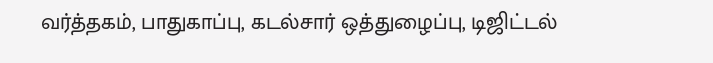வர்த்தகம், பாதுகாப்பு, கடல்சார் ஒத்துழைப்பு, டிஜிட்டல்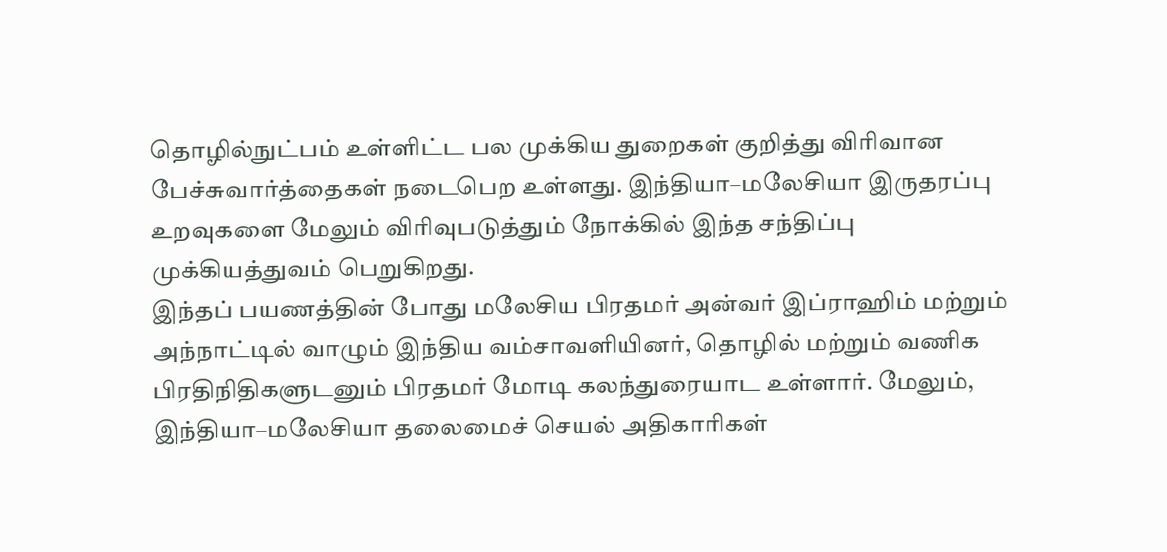தொழில்நுட்பம் உள்ளிட்ட பல முக்கிய துறைகள் குறித்து விரிவான பேச்சுவார்த்தைகள் நடைபெற உள்ளது. இந்தியா–மலேசியா இருதரப்பு உறவுகளை மேலும் விரிவுபடுத்தும் நோக்கில் இந்த சந்திப்பு முக்கியத்துவம் பெறுகிறது.
இந்தப் பயணத்தின் போது மலேசிய பிரதமர் அன்வர் இப்ராஹிம் மற்றும் அந்நாட்டில் வாழும் இந்திய வம்சாவளியினர், தொழில் மற்றும் வணிக பிரதிநிதிகளுடனும் பிரதமர் மோடி கலந்துரையாட உள்ளார். மேலும், இந்தியா–மலேசியா தலைமைச் செயல் அதிகாரிகள்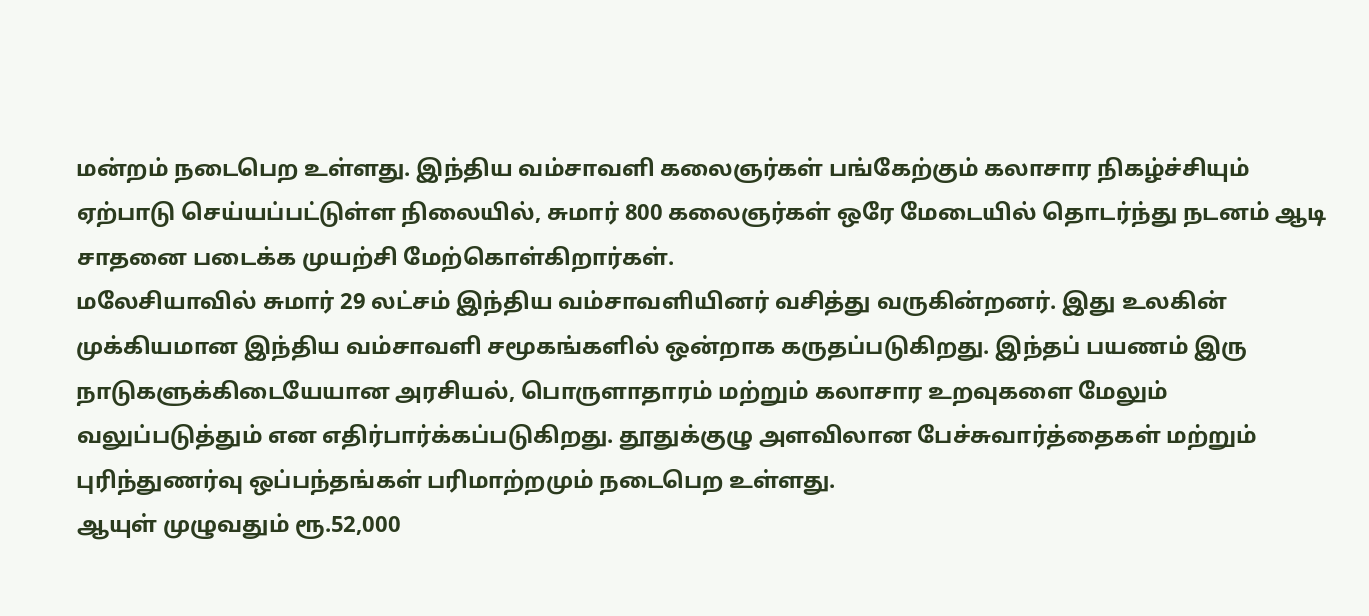மன்றம் நடைபெற உள்ளது. இந்திய வம்சாவளி கலைஞர்கள் பங்கேற்கும் கலாசார நிகழ்ச்சியும் ஏற்பாடு செய்யப்பட்டுள்ள நிலையில், சுமார் 800 கலைஞர்கள் ஒரே மேடையில் தொடர்ந்து நடனம் ஆடி சாதனை படைக்க முயற்சி மேற்கொள்கிறார்கள்.
மலேசியாவில் சுமார் 29 லட்சம் இந்திய வம்சாவளியினர் வசித்து வருகின்றனர். இது உலகின் முக்கியமான இந்திய வம்சாவளி சமூகங்களில் ஒன்றாக கருதப்படுகிறது. இந்தப் பயணம் இரு நாடுகளுக்கிடையேயான அரசியல், பொருளாதாரம் மற்றும் கலாசார உறவுகளை மேலும் வலுப்படுத்தும் என எதிர்பார்க்கப்படுகிறது. தூதுக்குழு அளவிலான பேச்சுவார்த்தைகள் மற்றும் புரிந்துணர்வு ஒப்பந்தங்கள் பரிமாற்றமும் நடைபெற உள்ளது.
ஆயுள் முழுவதும் ரூ.52,000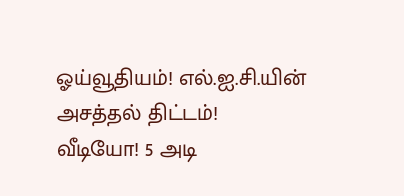ஓய்வூதியம்! எல்.ஐ.சி.யின் அசத்தல் திட்டம்!
வீடியோ! 5 அடி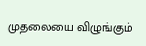முதலையை விழுங்கும்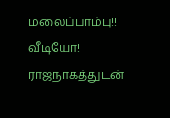மலைப்பாம்பு!!
வீடியோ! ராஜநாகத்துடன்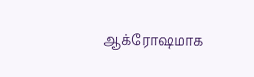ஆக்ரோஷமாக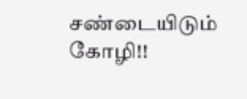சண்டையிடும் கோழி!!